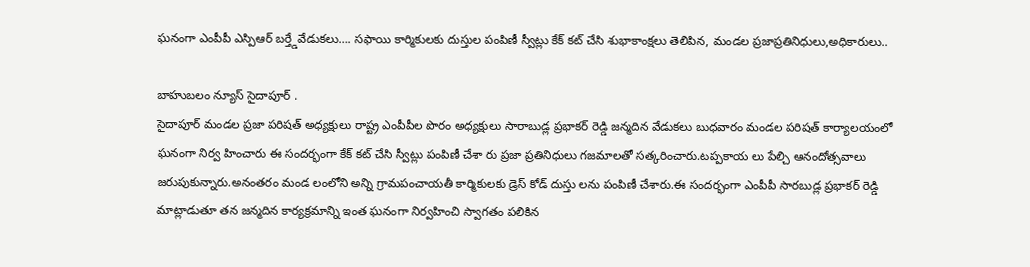ఘనంగా ఎంపీపీ ఎస్పిఆర్ బర్త్డేవేడుకలు…. సఫాయి కార్మికులకు దుస్తుల పంపిణీ స్వీట్లు కేక్ కట్ చేసి శుభాకాంక్షలు తెలిపిన, మండల ప్రజాప్రతినిధులు,అధికారులు..

బాహుబలం న్యూస్ సైదాపూర్ .
సైదాపూర్ మండల ప్రజా పరిషత్ అధ్యక్షులు రాష్ట్ర ఎంపీపీల పొరం అధ్యక్షులు సారాబుడ్ల ప్రభాకర్ రెడ్డి జన్మదిన వేడుకలు బుధవారం మండల పరిషత్ కార్యాలయంలో ఘనంగా నిర్వ హించారు ఈ సందర్భంగా కేక్ కట్ చేసి స్వీట్లు పంపిణీ చేశా రు ప్రజా ప్రతినిధులు గజమాలతో సత్కరించారు.టప్పకాయ లు పేల్చి ఆనందోత్సవాలు జరుపుకున్నారు.అనంతరం మండ లంలోని అన్ని గ్రామపంచాయతీ కార్మికులకు డ్రెస్ కోడ్ దుస్తు లను పంపిణీ చేశారు.ఈ సందర్భంగా ఎంపీపీ సారబుడ్ల ప్రభాకర్ రెడ్డి మాట్లాడుతూ తన జన్మదిన కార్యక్రమాన్ని ఇంత ఘనంగా నిర్వహించి స్వాగతం పలికిన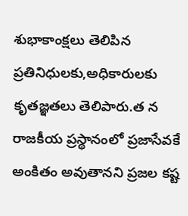శుభాకాంక్షలు తెలిపిన ప్రతినిధులకు,అధికారులకు కృతజ్ఞతలు తెలిపారు.త న రాజకీయ ప్రస్థానంలో ప్రజాసేవకే అంకితం అవుతానని ప్రజల కష్ట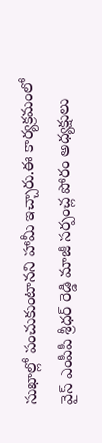సుఖాల్లో పంచుకుంటానని హామీ ఇచ్చారు.ఈ కార్యక్రమంలో వైస్ ఎంపీపీ శ్రీధర్ రెడ్డి మాజీ సర్పంచ్ల పోరం అధ్యక్షులు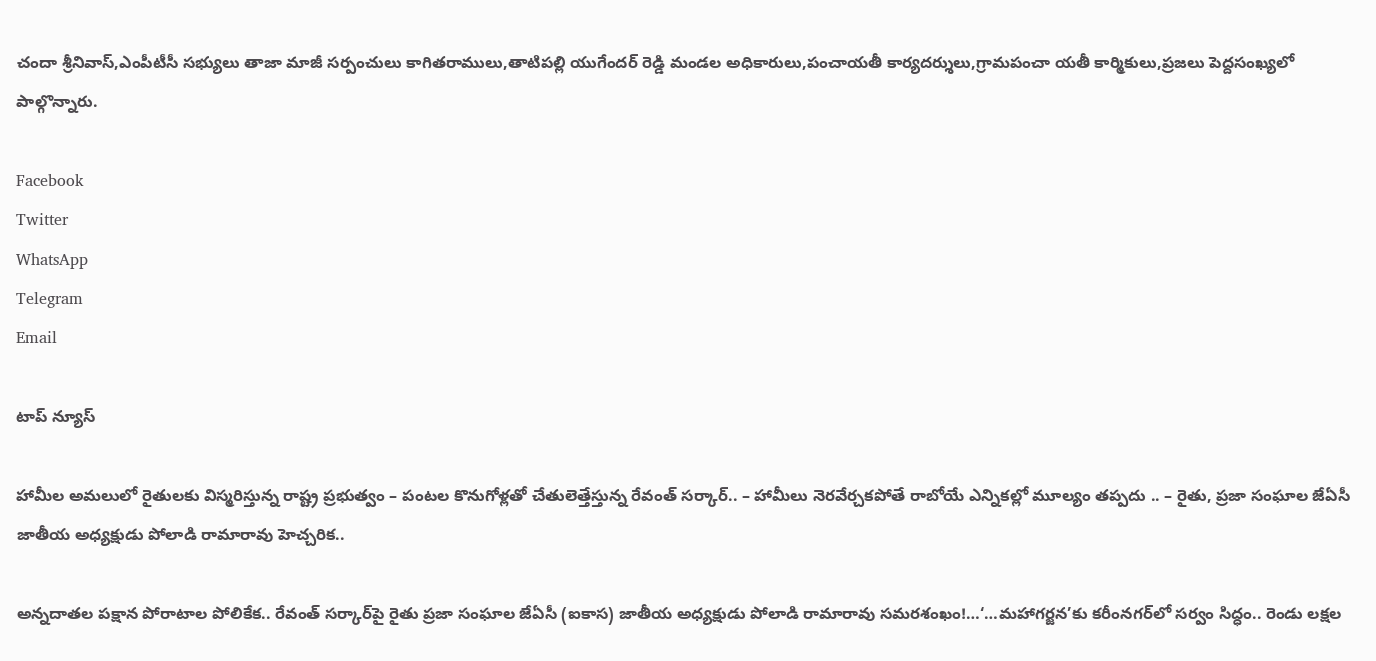చందా శ్రీనివాస్,ఎంపీటీసీ సభ్యులు తాజా మాజీ సర్పంచులు కాగితరాములు,తాటిపల్లి యుగేందర్ రెడ్డి మండల అధికారులు,పంచాయతీ కార్యదర్శులు,గ్రామపంచా యతీ కార్మికులు,ప్రజలు పెద్దసంఖ్యలో పాల్గొన్నారు.

Facebook
Twitter
WhatsApp
Telegram
Email

టాప్ న్యూస్

హామీల అమలులో రైతులకు విస్మరిస్తున్న రాష్ట్ర ప్రభుత్వం – పంటల కొనుగోళ్లతో చేతులెత్తేస్తున్న రేవంత్ సర్కార్.. – హామీలు నెరవేర్చకపోతే రాబోయే ఎన్నికల్లో మూల్యం తప్పదు .. – రైతు, ప్రజా సంఘాల జేఏసీ జాతీయ అధ్యక్షుడు పోలాడి రామారావు హెచ్చరిక..

అన్నదాతల పక్షాన పోరాటాల పోలికేక.. రేవంత్ సర్కార్‌పై రైతు ప్రజా సంఘాల జేఏసీ (ఐకాస) జాతీయ అధ్యక్షుడు పోలాడి రామారావు సమరశంఖం!…‘…మహాగర్జన’కు కరీంనగర్‌లో సర్వం సిద్ధం.. రెండు లక్షల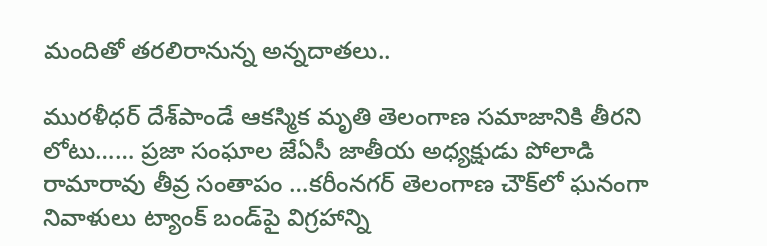మందితో తరలిరానున్న అన్నదాతలు..

మురళీధర్ దేశ్‌పాండే ఆకస్మిక మృతి తెలంగాణ సమాజానికి తీరని లోటు…… ప్రజా సంఘాల జేఏసీ జాతీయ అధ్యక్షుడు పోలాడి రామారావు తీవ్ర సంతాపం …కరీంనగర్ తెలంగాణ చౌక్‌లో ఘనంగా నివాళులు ట్యాంక్ బండ్‌పై విగ్రహాన్ని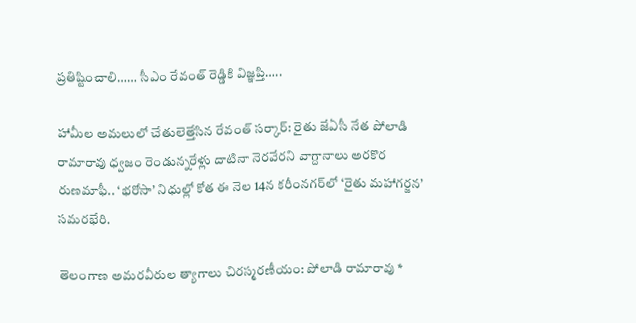ప్రతిష్టించాలి…… సీఎం రేవంత్ రెడ్డికి విజ్ఞప్తి…..

హామీల అమలులో చేతులెత్తేసిన రేవంత్ సర్కార్: రైతు జేఏసీ నేత పోలాడి రామారావు ధ్వజం రెండున్నరేళ్లు దాటినా నెరవేరని వాగ్దానాలు అరకొర రుణమాఫీ.. ‘భరోసా’ నిధుల్లో కోత ఈ నెల 14న కరీంనగర్‌లో ‘రైతు మహాగర్జన’ సమరభేరి.

తెలంగాణ అమరవీరుల త్యాగాలు చిరస్మరణీయం: పోలాడి రామారావు *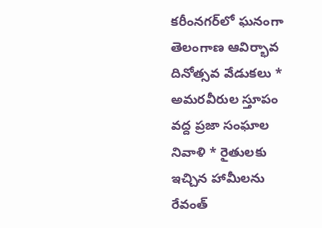కరీంనగర్‌లో ఘనంగా తెలంగాణ ఆవిర్భావ దినోత్సవ వేడుకలు * అమరవీరుల స్తూపం వద్ద ప్రజా సంఘాల నివాళి * రైతులకు ఇచ్చిన హామీలను రేవంత్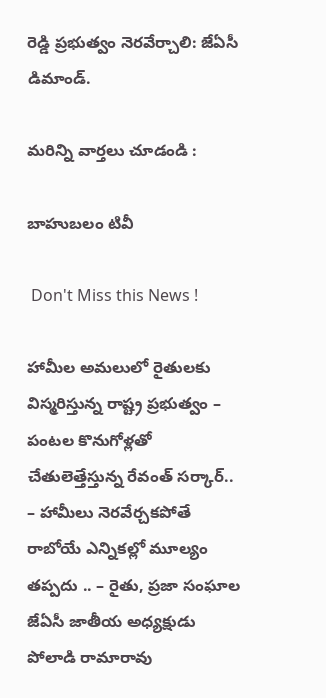రెడ్డి ప్రభుత్వం నెరవేర్చాలి: జేఏసీ డిమాండ్.

మరిన్ని వార్తలు చూడండి :

బాహుబలం టివీ

 Don't Miss this News !

హామీల అమలులో రైతులకు విస్మరిస్తున్న రాష్ట్ర ప్రభుత్వం – పంటల కొనుగోళ్లతో చేతులెత్తేస్తున్న రేవంత్ సర్కార్.. – హామీలు నెరవేర్చకపోతే రాబోయే ఎన్నికల్లో మూల్యం తప్పదు .. – రైతు, ప్రజా సంఘాల జేఏసీ జాతీయ అధ్యక్షుడు పోలాడి రామారావు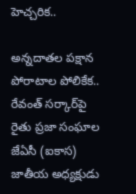హెచ్చరిక..

అన్నదాతల పక్షాన పోరాటాల పోలికేక.. రేవంత్ సర్కార్‌పై రైతు ప్రజా సంఘాల జేఏసీ (ఐకాస) జాతీయ అధ్యక్షుడు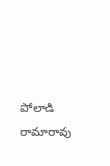పోలాడి రామారావు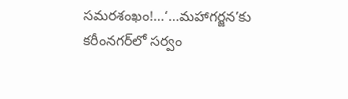సమరశంఖం!…‘…మహాగర్జన’కు కరీంనగర్‌లో సర్వం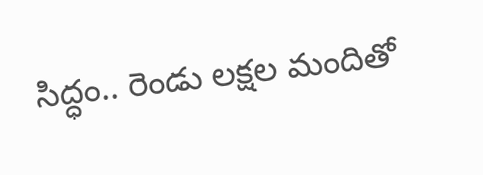సిద్ధం.. రెండు లక్షల మందితో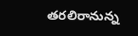తరలిరానున్న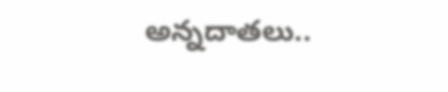అన్నదాతలు..